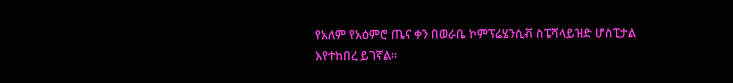የአለም የአዕምሮ ጤና ቀን በወራቤ ኮምፕሬሄንሲቭ ስፔሻላይዝድ ሆስፒታል እየተከበረ ይገኛል።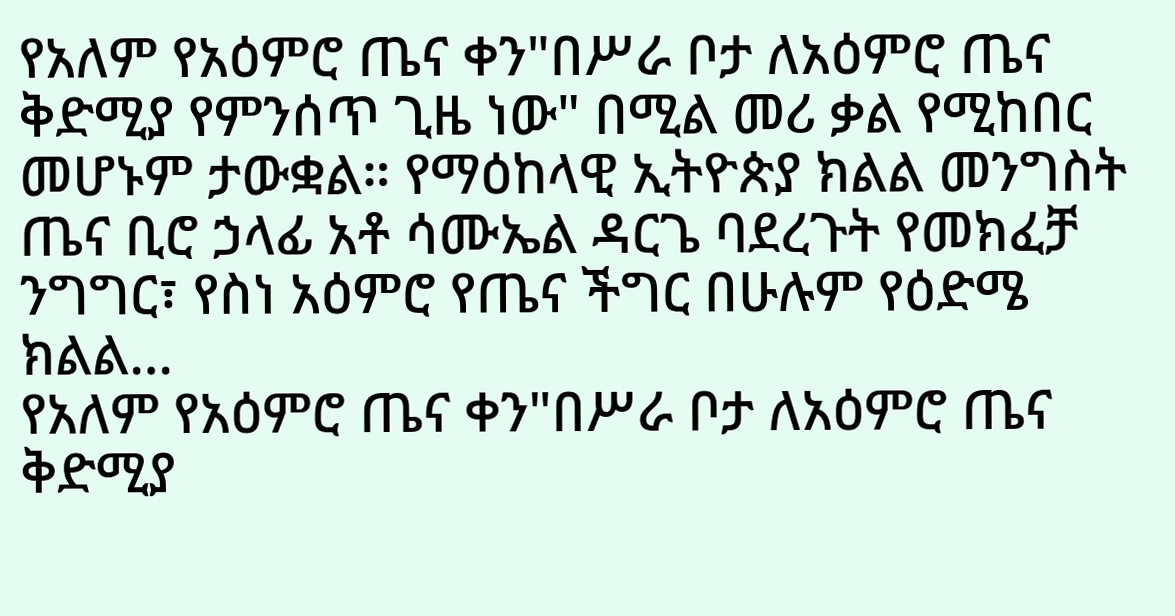የአለም የአዕምሮ ጤና ቀን"በሥራ ቦታ ለአዕምሮ ጤና ቅድሚያ የምንሰጥ ጊዜ ነው" በሚል መሪ ቃል የሚከበር መሆኑም ታውቋል። የማዕከላዊ ኢትዮጵያ ክልል መንግስት ጤና ቢሮ ኃላፊ አቶ ሳሙኤል ዳርጌ ባደረጉት የመክፈቻ ንግግር፣ የስነ አዕምሮ የጤና ችግር በሁሉም የዕድሜ ክልል…
የአለም የአዕምሮ ጤና ቀን"በሥራ ቦታ ለአዕምሮ ጤና ቅድሚያ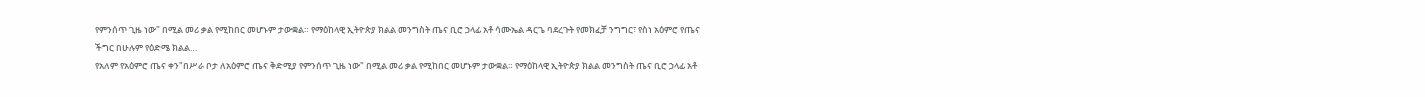የምንሰጥ ጊዜ ነው" በሚል መሪ ቃል የሚከበር መሆኑም ታውቋል። የማዕከላዊ ኢትዮጵያ ክልል መንግስት ጤና ቢሮ ኃላፊ አቶ ሳሙኤል ዳርጌ ባደረጉት የመክፈቻ ንግግር፣ የስነ አዕምሮ የጤና ችግር በሁሉም የዕድሜ ክልል…
የአለም የአዕምሮ ጤና ቀን"በሥራ ቦታ ለአዕምሮ ጤና ቅድሚያ የምንሰጥ ጊዜ ነው" በሚል መሪ ቃል የሚከበር መሆኑም ታውቋል። የማዕከላዊ ኢትዮጵያ ክልል መንግስት ጤና ቢሮ ኃላፊ አቶ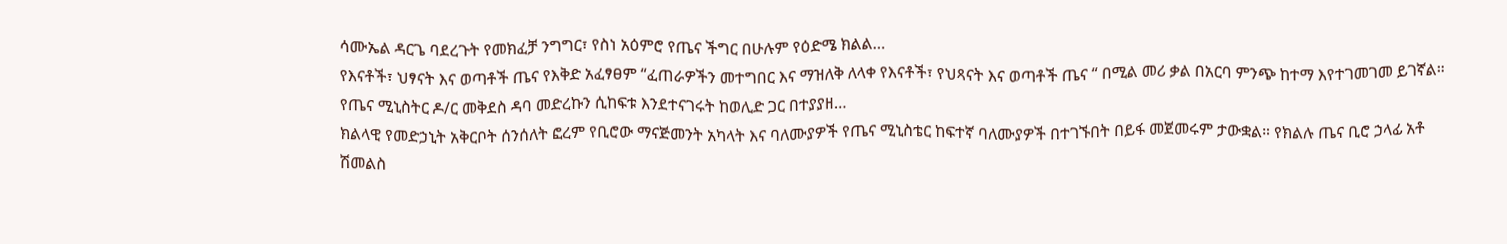ሳሙኤል ዳርጌ ባደረጉት የመክፈቻ ንግግር፣ የስነ አዕምሮ የጤና ችግር በሁሉም የዕድሜ ክልል…
የእናቶች፣ ህፃናት እና ወጣቶች ጤና የእቅድ አፈፃፀም “ፈጠራዎችን መተግበር እና ማዝለቅ ለላቀ የእናቶች፣ የህጻናት እና ወጣቶች ጤና “ በሚል መሪ ቃል በአርባ ምንጭ ከተማ እየተገመገመ ይገኛል። የጤና ሚኒስትር ዶ/ር መቅደስ ዳባ መድረኩን ሲከፍቱ እንደተናገሩት ከወሊድ ጋር በተያያዘ…
ክልላዊ የመድኃኒት አቅርቦት ሰንሰለት ፎረም የቢሮው ማናጅመንት አካላት እና ባለሙያዎች የጤና ሚኒስቴር ከፍተኛ ባለሙያዎች በተገኙበት በይፋ መጀመሩም ታውቋል። የክልሉ ጤና ቢሮ ኃላፊ አቶ ሽመልስ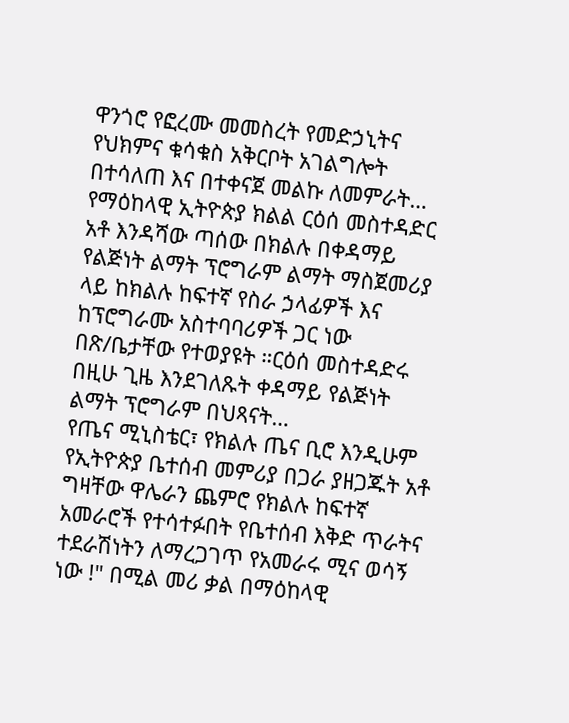ዋንጎሮ የፎረሙ መመስረት የመድኃኒትና የህክምና ቁሳቁስ አቅርቦት አገልግሎት በተሳለጠ እና በተቀናጀ መልኩ ለመምራት…
የማዕከላዊ ኢትዮጵያ ክልል ርዕሰ መስተዳድር አቶ እንዳሻው ጣሰው በክልሉ በቀዳማይ የልጅነት ልማት ፕሮግራም ልማት ማስጀመሪያ ላይ ከክልሉ ከፍተኛ የስራ ኃላፊዎች እና ከፕሮግራሙ አስተባባሪዎች ጋር ነው በጽ/ቤታቸው የተወያዩት ።ርዕሰ መስተዳድሩ በዚሁ ጊዜ እንደገለጹት ቀዳማይ የልጅነት ልማት ፕሮግራም በህጻናት…
የጤና ሚኒስቴር፣ የክልሉ ጤና ቢሮ እንዲሁም የኢትዮጵያ ቤተሰብ መምሪያ በጋራ ያዘጋጁት አቶ ግዛቸው ዋሌራን ጨምሮ የክልሉ ከፍተኛ አመራሮች የተሳተፉበት የቤተሰብ እቅድ ጥራትና ተደራሽነትን ለማረጋገጥ የአመራሩ ሚና ወሳኝ ነው !" በሚል መሪ ቃል በማዕከላዊ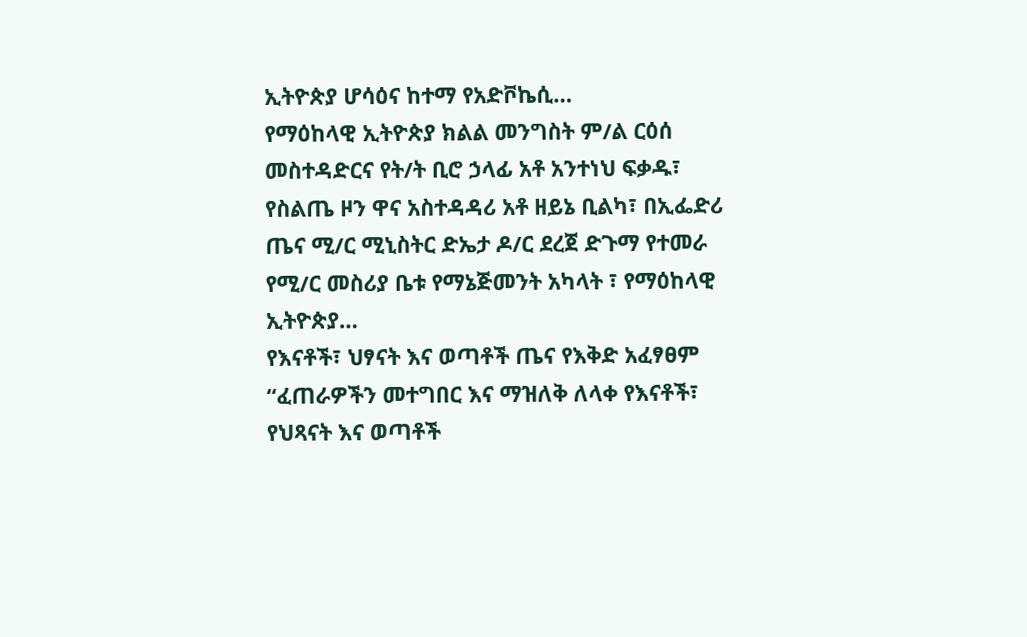ኢትዮጵያ ሆሳዕና ከተማ የአድቮኬሲ…
የማዕከላዊ ኢትዮጵያ ክልል መንግስት ም/ል ርዕሰ መስተዳድርና የት/ት ቢሮ ኃላፊ አቶ አንተነህ ፍቃዱ፣ የስልጤ ዞን ዋና አስተዳዳሪ አቶ ዘይኔ ቢልካ፣ በኢፌድሪ ጤና ሚ/ር ሚኒስትር ድኤታ ዶ/ር ደረጀ ድጉማ የተመራ የሚ/ር መስሪያ ቤቱ የማኔጅመንት አካላት ፣ የማዕከላዊ ኢትዮጵያ…
የእናቶች፣ ህፃናት እና ወጣቶች ጤና የእቅድ አፈፃፀም “ፈጠራዎችን መተግበር እና ማዝለቅ ለላቀ የእናቶች፣ የህጻናት እና ወጣቶች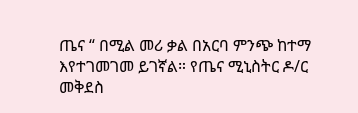ጤና “ በሚል መሪ ቃል በአርባ ምንጭ ከተማ እየተገመገመ ይገኛል። የጤና ሚኒስትር ዶ/ር መቅደስ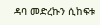ዳባ መድረኩን ሲከፍቱ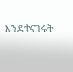እንደተናገሩት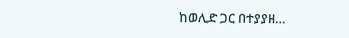ከወሊድ ጋር በተያያዘ…